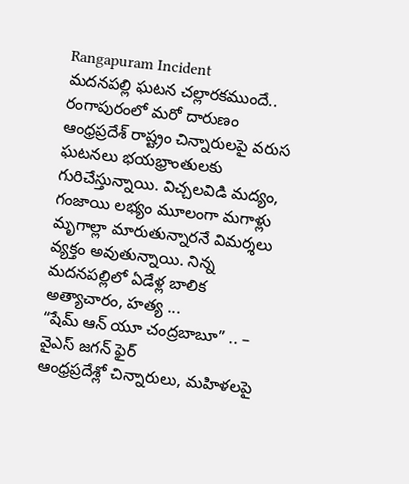Rangapuram Incident
మదనపల్లి ఘటన చల్లారకముందే.. రంగాపురంలో మరో దారుణం
ఆంధ్రప్రదేశ్ రాష్ట్రం చిన్నారులపై వరుస ఘటనలు భయభ్రాంతులకు గురిచేస్తున్నాయి. విచ్చలవిడి మద్యం, గంజాయి లభ్యం మూలంగా మగాళ్లు మృగాల్లా మారుతున్నారనే విమర్శలు వ్యక్తం అవుతున్నాయి. నిన్న మదనపల్లిలో ఏడేళ్ల బాలిక అత్యాచారం, హత్య ...
“షేమ్ ఆన్ యూ చంద్రబాబూ” .. – వైఎస్ జగన్ ఫైర్
ఆంధ్రప్రదేశ్లో చిన్నారులు, మహిళలపై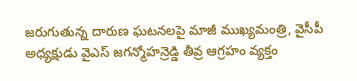జరుగుతున్న దారుణ ఘటనలపై మాజీ ముఖ్యమంత్రి, వైసీపీ అధ్యక్షుడు వైఎస్ జగన్మోహన్రెడ్డి తీవ్ర ఆగ్రహం వ్యక్తం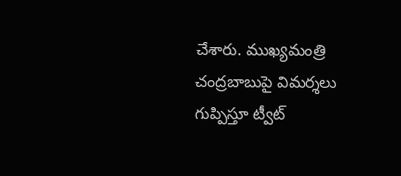చేశారు. ముఖ్యమంత్రి చంద్రబాబుపై విమర్శలు గుప్పిస్తూ ట్వీట్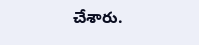చేశారు.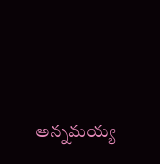అన్నమయ్య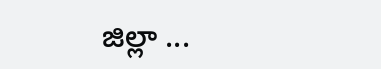జిల్లా ...